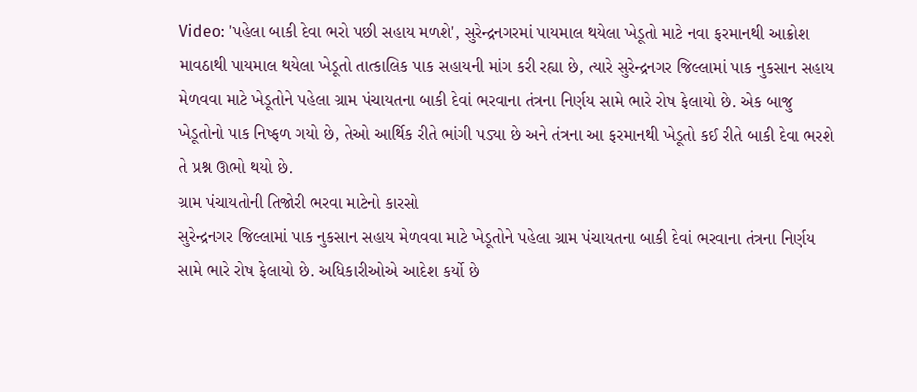Video: 'પહેલા બાકી દેવા ભરો પછી સહાય મળશે', સુરેન્દ્રનગરમાં પાયમાલ થયેલા ખેડૂતો માટે નવા ફરમાનથી આક્રોશ
માવઠાથી પાયમાલ થયેલા ખેડૂતો તાત્કાલિક પાક સહાયની માંગ કરી રહ્યા છે, ત્યારે સુરેન્દ્રનગર જિલ્લામાં પાક નુકસાન સહાય મેળવવા માટે ખેડૂતોને પહેલા ગ્રામ પંચાયતના બાકી દેવાં ભરવાના તંત્રના નિર્ણય સામે ભારે રોષ ફેલાયો છે. એક બાજુ ખેડૂતોનો પાક નિષ્ફળ ગયો છે, તેઓ આર્થિક રીતે ભાંગી પડ્યા છે અને તંત્રના આ ફરમાનથી ખેડૂતો કઈ રીતે બાકી દેવા ભરશે તે પ્રશ્ન ઊભો થયો છે.
ગ્રામ પંચાયતોની તિજોરી ભરવા માટેનો કારસો
સુરેન્દ્રનગર જિલ્લામાં પાક નુકસાન સહાય મેળવવા માટે ખેડૂતોને પહેલા ગ્રામ પંચાયતના બાકી દેવાં ભરવાના તંત્રના નિર્ણય સામે ભારે રોષ ફેલાયો છે. અધિકારીઓએ આદેશ કર્યો છે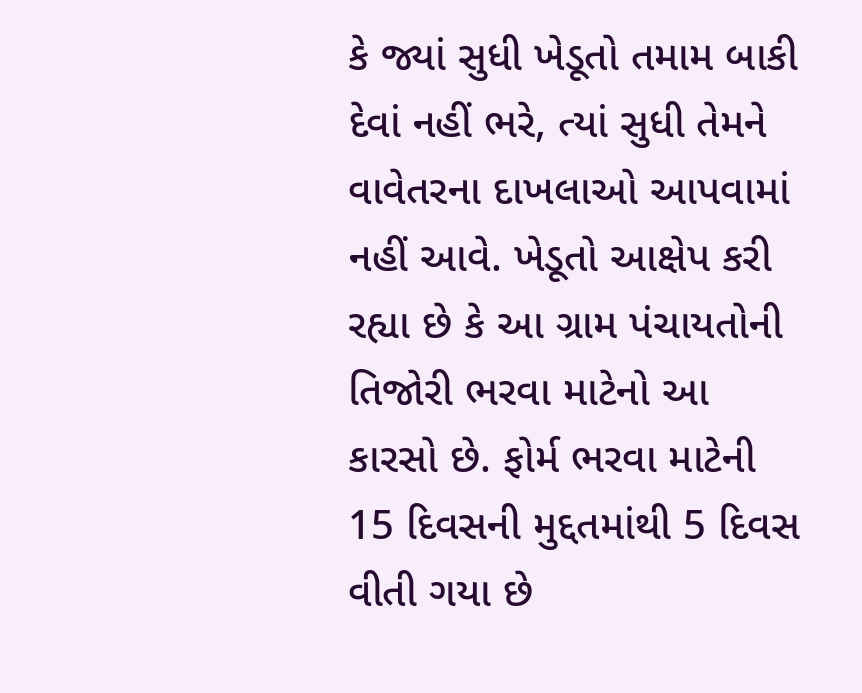કે જ્યાં સુધી ખેડૂતો તમામ બાકી દેવાં નહીં ભરે, ત્યાં સુધી તેમને વાવેતરના દાખલાઓ આપવામાં નહીં આવે. ખેડૂતો આક્ષેપ કરી રહ્યા છે કે આ ગ્રામ પંચાયતોની તિજોરી ભરવા માટેનો આ કારસો છે. ફોર્મ ભરવા માટેની 15 દિવસની મુદ્દતમાંથી 5 દિવસ વીતી ગયા છે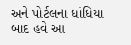અને પોર્ટલના ધાંધિયા બાદ હવે આ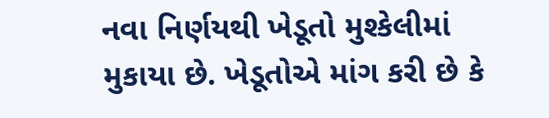નવા નિર્ણયથી ખેડૂતો મુશ્કેલીમાં મુકાયા છે. ખેડૂતોએ માંગ કરી છે કે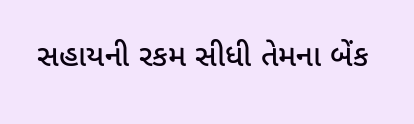સહાયની રકમ સીધી તેમના બેંક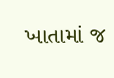ખાતામાં જ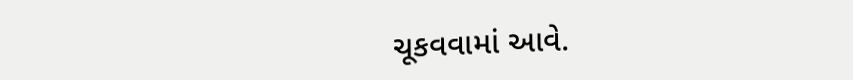ચૂકવવામાં આવે.